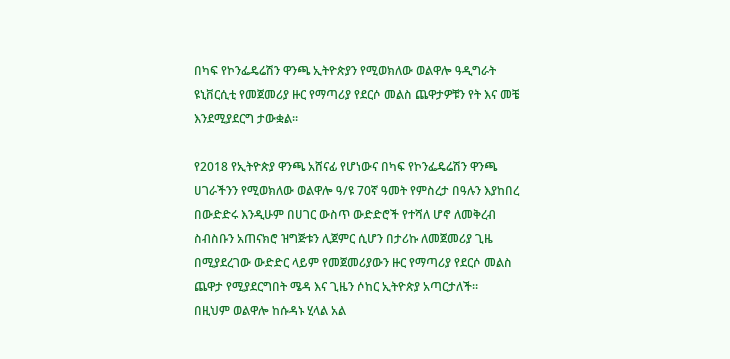በካፍ የኮንፌዴሬሽን ዋንጫ ኢትዮጵያን የሚወክለው ወልዋሎ ዓዲግራት ዩኒቨርሲቲ የመጀመሪያ ዙር የማጣሪያ የደርሶ መልስ ጨዋታዎቹን የት እና መቼ እንደሚያደርግ ታውቋል።

የ2018 የኢትዮጵያ ዋንጫ አሸናፊ የሆነውና በካፍ የኮንፌዴሬሽን ዋንጫ ሀገራችንን የሚወክለው ወልዋሎ ዓ/ዩ 70ኛ ዓመት የምስረታ በዓሉን እያከበረ በውድድሩ እንዲሁም በሀገር ውስጥ ውድድሮች የተሻለ ሆኖ ለመቅረብ ስብስቡን አጠናክሮ ዝግጅቱን ሊጀምር ሲሆን በታሪኩ ለመጀመሪያ ጊዜ በሚያደረገው ውድድር ላይም የመጀመሪያውን ዙር የማጣሪያ የደርሶ መልስ ጨዋታ የሚያደርግበት ሜዳ እና ጊዜን ሶከር ኢትዮጵያ አጣርታለች።
በዚህም ወልዋሎ ከሱዳኑ ሂላል አል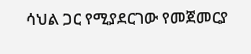ሳህል ጋር የሚያደርገው የመጀመርያ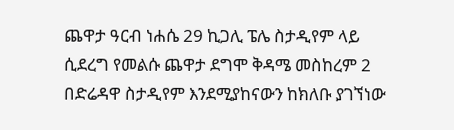ጨዋታ ዓርብ ነሐሴ 29 ኪጋሊ ፔሌ ስታዲየም ላይ ሲደረግ የመልሱ ጨዋታ ደግሞ ቅዳሜ መስከረም 2 በድሬዳዋ ስታዲየም እንደሚያከናውን ከክለቡ ያገኘነው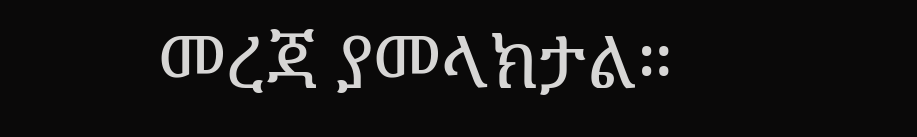መረጃ ያመላክታል።